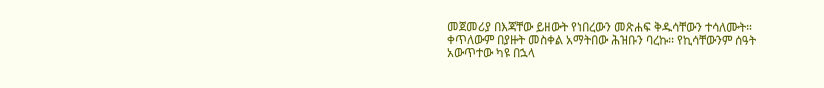መጀመሪያ በእጃቸው ይዘውት የነበረውን መጽሐፍ ቅዱሳቸውን ተሳለሙት።
ቀጥለውም በያዙት መስቀል አማትበው ሕዝቡን ባረኩ፡፡ የኪሳቸውንም ሰዓት አውጥተው ካዩ በኋላ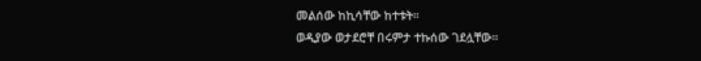መልሰው ከኪሳቸው ከተቱት፡፡
ወዲያው ወታደሮቸ በሩምታ ተኩሰው ገደሏቸው፡፡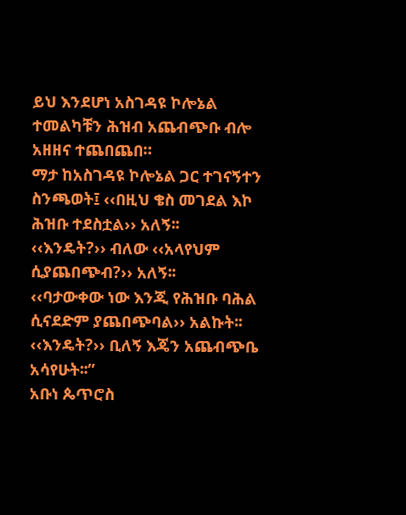ይህ እንደሆነ አስገዳዩ ኮሎኔል ተመልካቹን ሕዝብ አጨብጭቡ ብሎ አዘዘና ተጨበጨበ።
ማታ ከአስገዳዩ ኮሎኔል ጋር ተገናኝተን ስንጫወት፤ ‹‹በዚህ ቄስ መገደል እኮ ሕዝቡ ተደስቷል›› አለኝ፡፡
‹‹እንዴት?›› ብለው ‹‹አላየህም ሲያጨበጭብ?›› አለኝ፡፡
‹‹ባታውቀው ነው እንጂ የሕዝቡ ባሕል ሲናደድም ያጨበጭባል›› አልኩት፡፡
‹‹እንዴት?›› ቢለኝ እጄን አጨብጭቤ አሳየሁት፡፡”
አቡነ ጴጥሮስ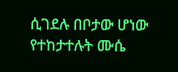ሲገደሉ በቦታው ሆነው የተከታተሉት ሙሴ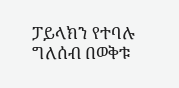ፓይላክን የተባሉ ግለሰብ በወቅቱ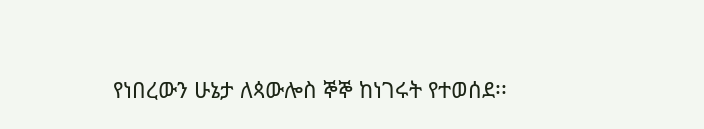የነበረውን ሁኔታ ለጳውሎስ ኞኞ ከነገሩት የተወሰደ፡፡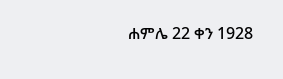ሐምሌ 22 ቀን 1928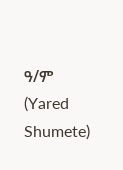ዓ/ም
(Yared Shumete)